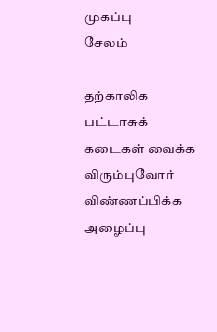முகப்பு
சேலம்

தற்காலிக பட்டாசுக் கடைகள் வைக்க விரும்புவோர் விண்ணப்பிக்க அழைப்பு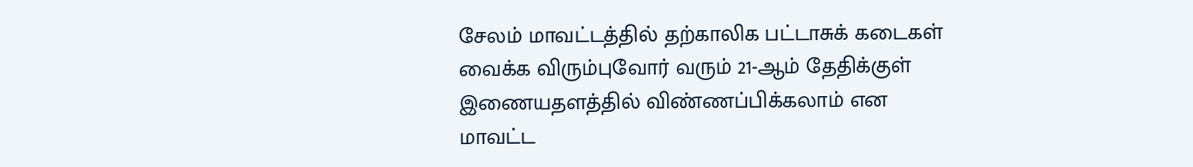சேலம் மாவட்டத்தில் தற்காலிக பட்டாசுக் கடைகள் வைக்க விரும்புவோர் வரும் 21-ஆம் தேதிக்குள் இணையதளத்தில் விண்ணப்பிக்கலாம் என மாவட்ட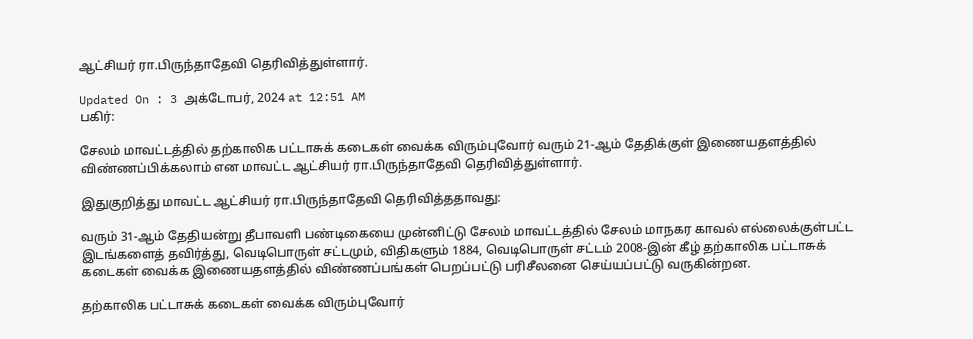ஆட்சியர் ரா.பிருந்தாதேவி தெரிவித்துள்ளார்.

Updated On : 3 அக்டோபர், 2024 at 12:51 AM
பகிர்:

சேலம் மாவட்டத்தில் தற்காலிக பட்டாசுக் கடைகள் வைக்க விரும்புவோர் வரும் 21-ஆம் தேதிக்குள் இணையதளத்தில் விண்ணப்பிக்கலாம் என மாவட்ட ஆட்சியர் ரா.பிருந்தாதேவி தெரிவித்துள்ளார்.

இதுகுறித்து மாவட்ட ஆட்சியர் ரா.பிருந்தாதேவி தெரிவித்ததாவது:

வரும் 31-ஆம் தேதியன்று தீபாவளி பண்டிகையை முன்னிட்டு சேலம் மாவட்டத்தில் சேலம் மாநகர காவல் எல்லைக்குள்பட்ட இடங்களைத் தவிர்த்து, வெடிபொருள் சட்டமும், விதிகளும் 1884, வெடிபொருள் சட்டம் 2008-இன் கீழ் தற்காலிக பட்டாசுக் கடைகள் வைக்க இணையதளத்தில் விண்ணப்பங்கள் பெறப்பட்டு பரிசீலனை செய்யப்பட்டு வருகின்றன.

தற்காலிக பட்டாசுக் கடைகள் வைக்க விரும்புவோர்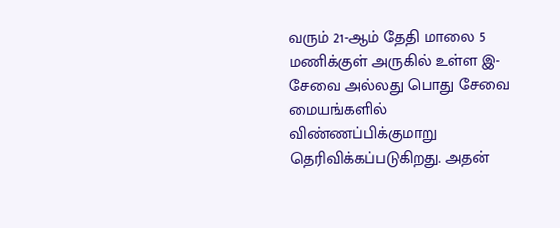வரும் 21-ஆம் தேதி மாலை 5 மணிக்குள் அருகில் உள்ள இ-சேவை அல்லது பொது சேவை மையங்களில் விண்ணப்பிக்குமாறு தெரிவிக்கப்படுகிறது. அதன்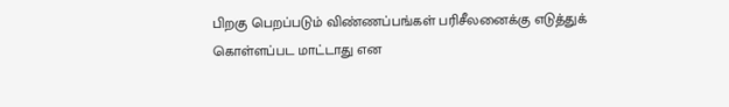பிறகு பெறப்படும் விண்ணப்பங்கள் பரிசீலனைக்கு எடுத்துக் கொள்ளப்பட மாட்டாது என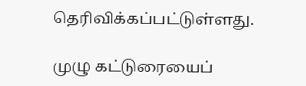தெரிவிக்கப்பட்டுள்ளது.

முழு கட்டுரையைப்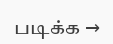படிக்க →